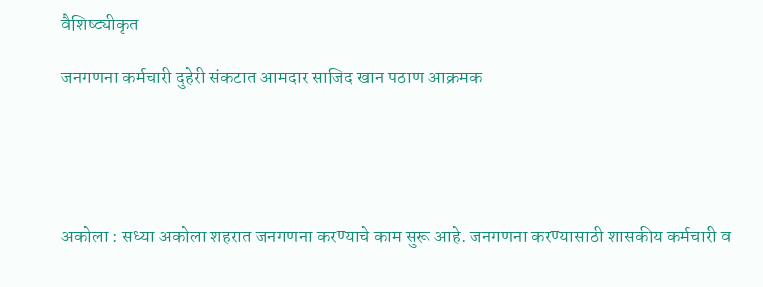वैशिष्ट्यीकृत

जनगणना कर्मचारी दुहेरी संकटात आमदार साजिद खान पठाण आक्रमक





अकोला : सध्या अकोला शहरात जनगणना करण्याचे काम सुरू आहे. जनगणना करण्यासाठी शासकीय कर्मचारी व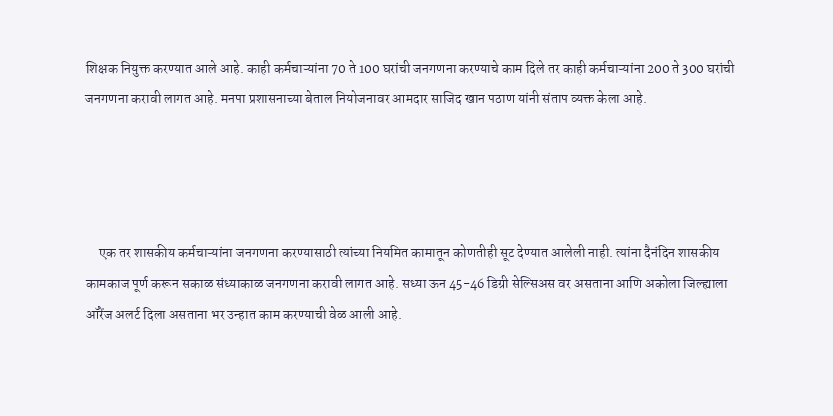शिक्षक नियुक्त करण्यात आले आहे. काही कर्मचाऱ्यांना 70 ते 100 घरांची जनगणना करण्याचे काम दिले तर काही कर्मचाऱ्यांना 200 ते 300 घरांची जनगणना करावी लागत आहे. मनपा प्रशासनाच्या बेताल नियोजनावर आमदार साजिद खान पठाण यांनी संताप व्यक्त केला आहे.




     एक तर शासकीय कर्मचाऱ्यांना जनगणना करण्यासाठी त्यांच्या नियमित कामातून कोणतीही सूट देण्यात आलेली नाही. त्यांना दैनंदिन शासकीय कामकाज पूर्ण करून सकाळ संध्याकाळ जनगणना करावी लागत आहे. सध्या ऊन 45-46 डिग्री सेल्सिअस वर असताना आणि अकोला जिल्ह्याला ऑरेंज अलर्ट दिला असताना भर उन्हात काम करण्याची वेळ आली आहे.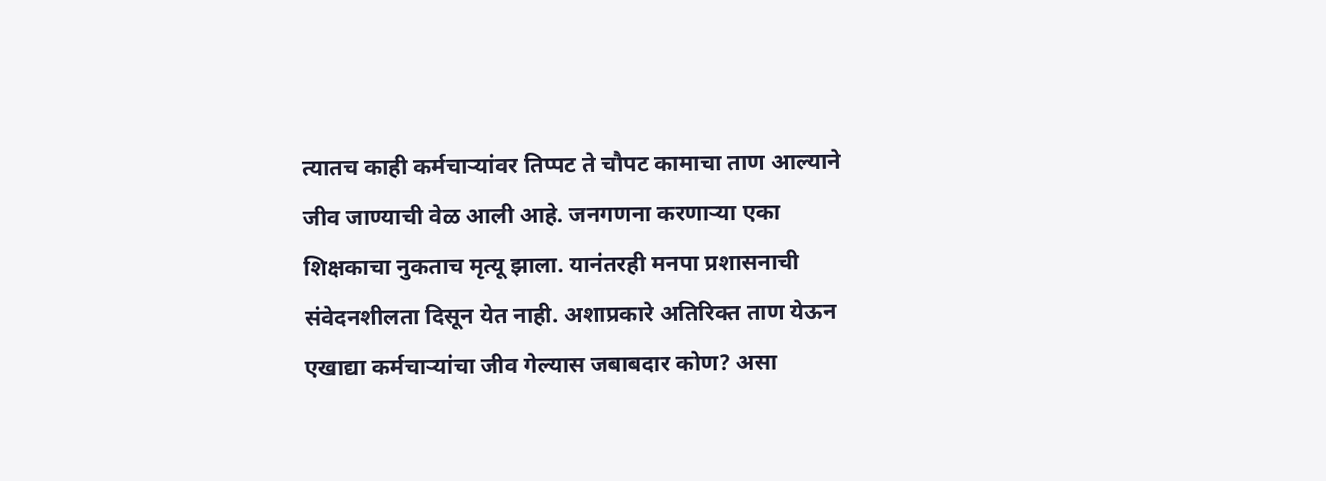त्यातच काही कर्मचाऱ्यांवर तिप्पट ते चौपट कामाचा ताण आल्याने जीव जाण्याची वेळ आली आहे. जनगणना करणाऱ्या एका शिक्षकाचा नुकताच मृत्यू झाला. यानंतरही मनपा प्रशासनाची संवेदनशीलता दिसून येत नाही. अशाप्रकारे अतिरिक्त ताण येऊन एखाद्या कर्मचाऱ्यांचा जीव गेल्यास जबाबदार कोण? असा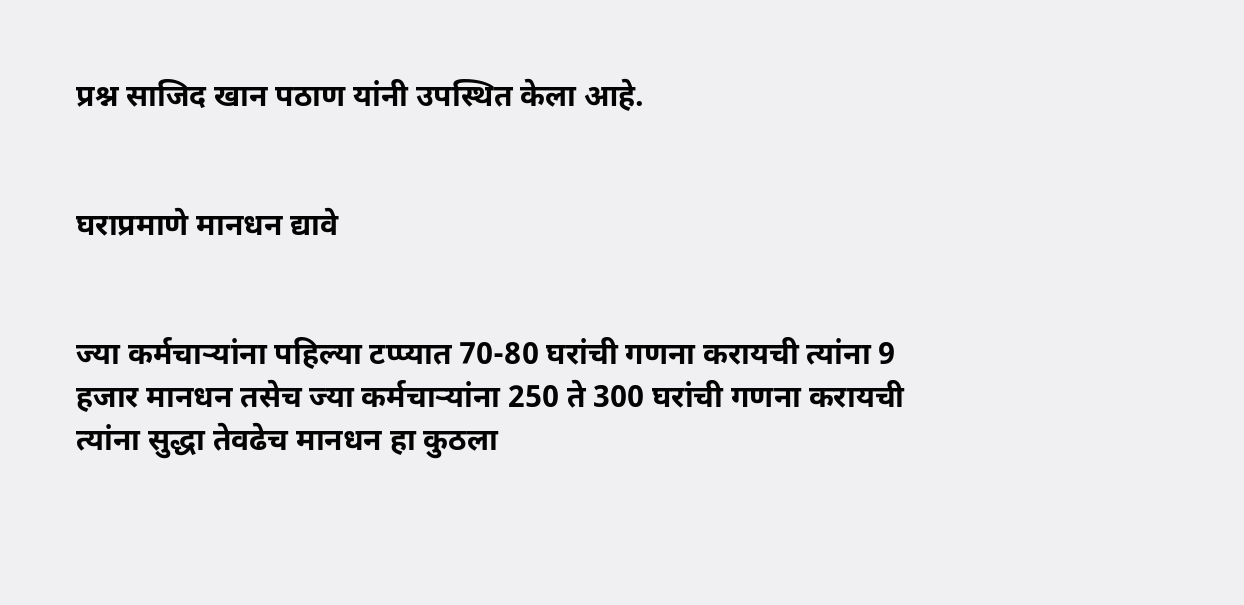प्रश्न साजिद खान पठाण यांनी उपस्थित केला आहे.


घराप्रमाणे मानधन द्यावे


ज्या कर्मचाऱ्यांना पहिल्या टप्प्यात 70-80 घरांची गणना करायची त्यांना 9 हजार मानधन तसेच ज्या कर्मचाऱ्यांना 250 ते 300 घरांची गणना करायची त्यांना सुद्धा तेवढेच मानधन हा कुठला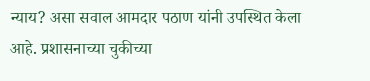न्याय? असा सवाल आमदार पठाण यांनी उपस्थित केला आहे. प्रशासनाच्या चुकीच्या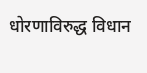धोरणाविरुद्ध विधान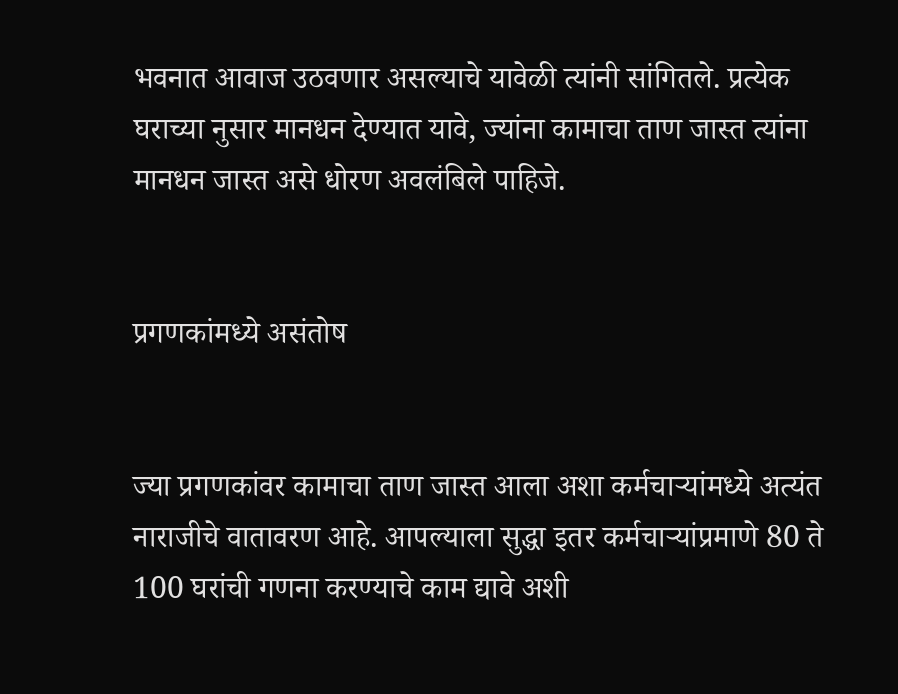भवनात आवाज उठवणार असल्याचे यावेळी त्यांनी सांगितले. प्रत्येक घराच्या नुसार मानधन देण्यात यावे, ज्यांना कामाचा ताण जास्त त्यांना मानधन जास्त असे धोरण अवलंबिले पाहिजे.


प्रगणकांमध्ये असंतोष


ज्या प्रगणकांवर कामाचा ताण जास्त आला अशा कर्मचाऱ्यांमध्ये अत्यंत नाराजीचे वातावरण आहे. आपल्याला सुद्धा इतर कर्मचाऱ्यांप्रमाणे 80 ते 100 घरांची गणना करण्याचे काम द्यावे अशी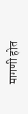मागणी होत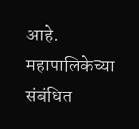आहे. महापालिकेच्या संबंधित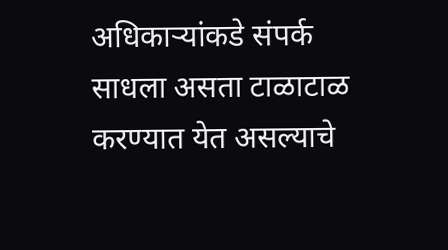अधिकाऱ्यांकडे संपर्क साधला असता टाळाटाळ करण्यात येत असल्याचे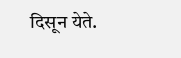दिसून येते.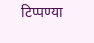टिप्पण्या